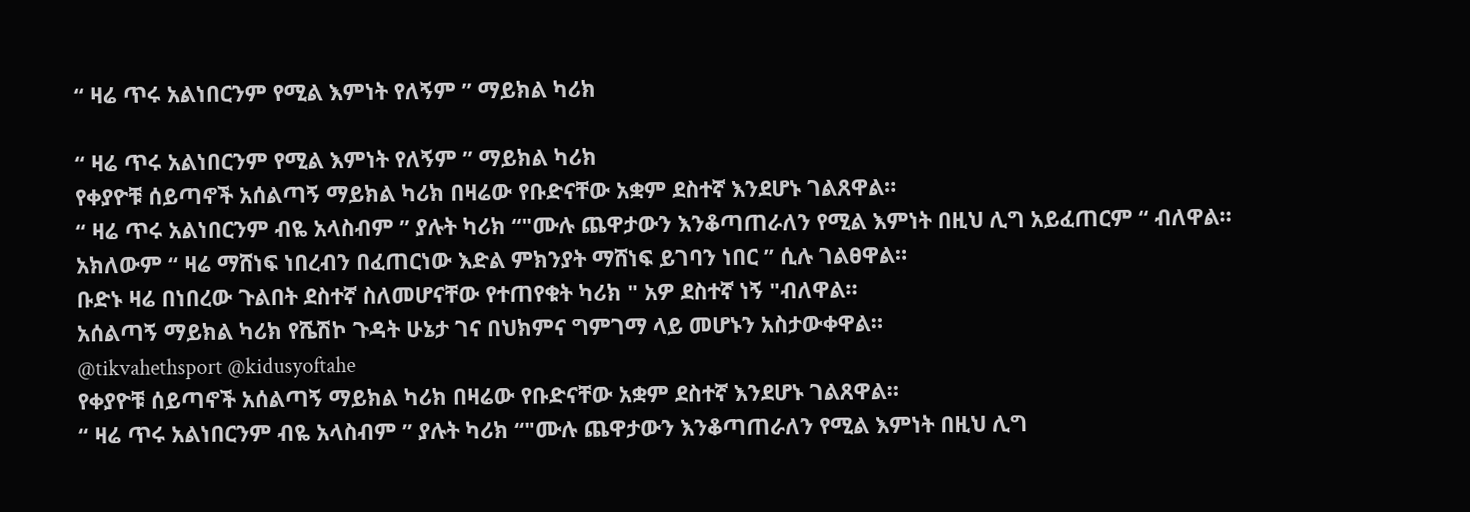“ ዛሬ ጥሩ አልነበርንም የሚል እምነት የለኝም ” ማይክል ካሪክ

“ ዛሬ ጥሩ አልነበርንም የሚል እምነት የለኝም ” ማይክል ካሪክ
የቀያዮቹ ሰይጣኖች አሰልጣኝ ማይክል ካሪክ በዛሬው የቡድናቸው አቋም ደስተኛ እንደሆኑ ገልጸዋል።
“ ዛሬ ጥሩ አልነበርንም ብዬ አላስብም ” ያሉት ካሪክ “"ሙሉ ጨዋታውን እንቆጣጠራለን የሚል እምነት በዚህ ሊግ አይፈጠርም “ ብለዋል።
አክለውም “ ዛሬ ማሸነፍ ነበረብን በፈጠርነው እድል ምክንያት ማሸነፍ ይገባን ነበር ” ሲሉ ገልፀዋል።
ቡድኑ ዛሬ በነበረው ጉልበት ደስተኛ ስለመሆናቸው የተጠየቁት ካሪክ " አዎ ደስተኛ ነኝ "ብለዋል።
አሰልጣኝ ማይክል ካሪክ የሼሽኮ ጉዳት ሁኔታ ገና በህክምና ግምገማ ላይ መሆኑን አስታውቀዋል።
@tikvahethsport @kidusyoftahe
የቀያዮቹ ሰይጣኖች አሰልጣኝ ማይክል ካሪክ በዛሬው የቡድናቸው አቋም ደስተኛ እንደሆኑ ገልጸዋል።
“ ዛሬ ጥሩ አልነበርንም ብዬ አላስብም ” ያሉት ካሪክ “"ሙሉ ጨዋታውን እንቆጣጠራለን የሚል እምነት በዚህ ሊግ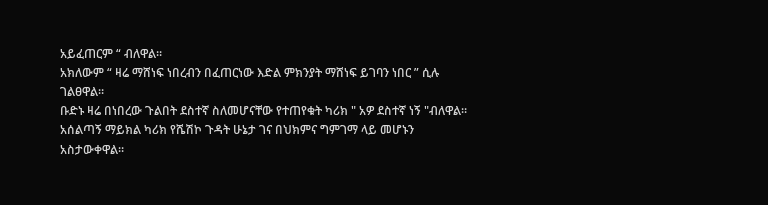አይፈጠርም “ ብለዋል።
አክለውም “ ዛሬ ማሸነፍ ነበረብን በፈጠርነው እድል ምክንያት ማሸነፍ ይገባን ነበር ” ሲሉ ገልፀዋል።
ቡድኑ ዛሬ በነበረው ጉልበት ደስተኛ ስለመሆናቸው የተጠየቁት ካሪክ " አዎ ደስተኛ ነኝ "ብለዋል።
አሰልጣኝ ማይክል ካሪክ የሼሽኮ ጉዳት ሁኔታ ገና በህክምና ግምገማ ላይ መሆኑን አስታውቀዋል።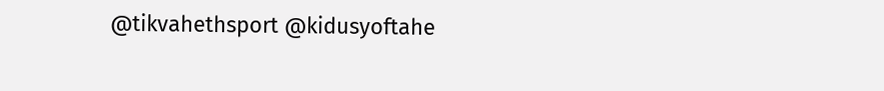@tikvahethsport @kidusyoftahe